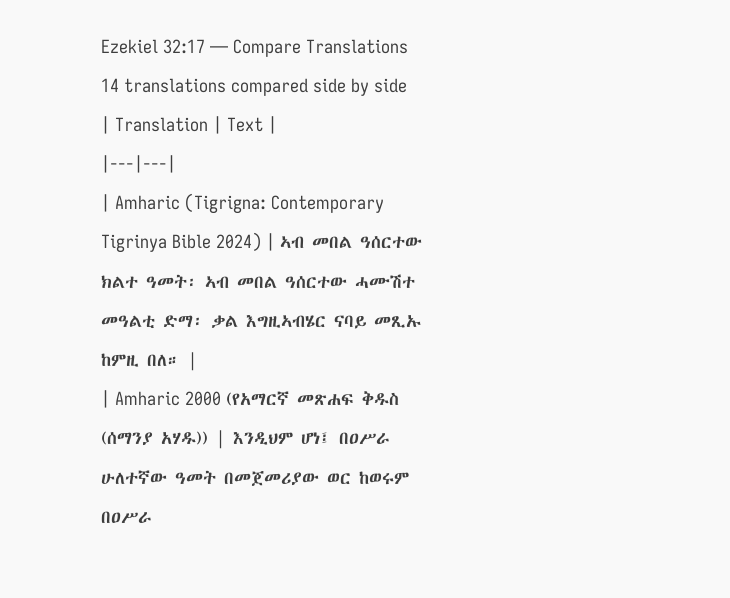Ezekiel 32:17 — Compare Translations
14 translations compared side by side
| Translation | Text |
|---|---|
| Amharic (Tigrigna: Contemporary Tigrinya Bible 2024) | ኣብ መበል ዓሰርተው ክልተ ዓመት፡ ኣብ መበል ዓሰርተው ሓሙሽተ መዓልቲ ድማ፡ ቃል እግዚኣብሄር ናባይ መጺኡ ከምዚ በለ። |
| Amharic 2000 (የአማርኛ መጽሐፍ ቅዱስ (ሰማንያ አሃዱ)) | እንዲህም ሆነ፤ በዐሥራ ሁለተኛው ዓመት በመጀመሪያው ወር ከወሩም በዐሥራ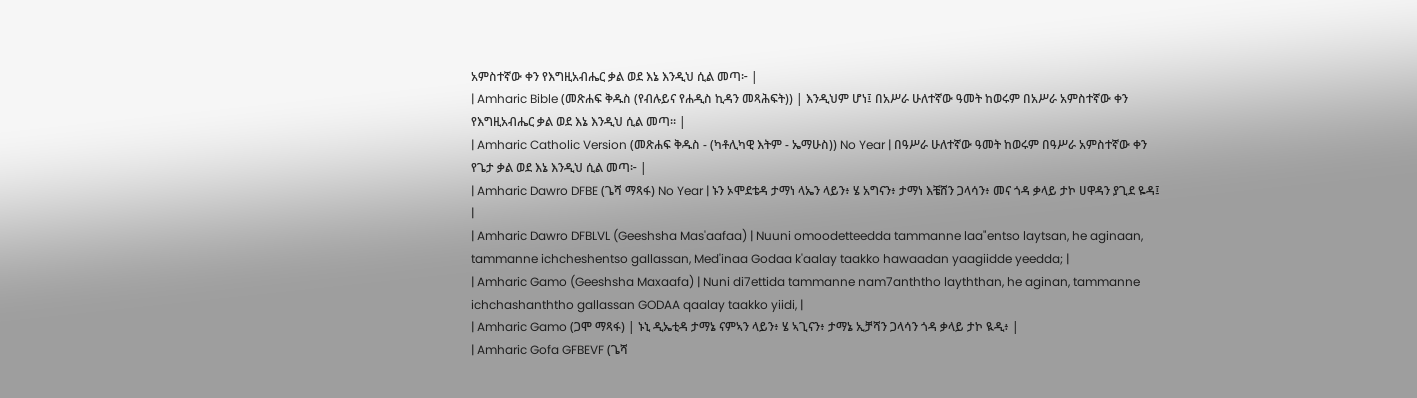አምስተኛው ቀን የእግዚአብሔር ቃል ወደ እኔ እንዲህ ሲል መጣ፦ |
| Amharic Bible (መጽሐፍ ቅዱስ (የብሉይና የሐዲስ ኪዳን መጻሕፍት)) | እንዲህም ሆነ፤ በአሥራ ሁለተኛው ዓመት ከወሩም በአሥራ አምስተኛው ቀን የእግዚአብሔር ቃል ወደ እኔ እንዲህ ሲል መጣ። |
| Amharic Catholic Version (መጽሐፍ ቅዱስ - (ካቶሊካዊ እትም - ኤማሁስ)) No Year | በዓሥራ ሁለተኛው ዓመት ከወሩም በዓሥራ አምስተኛው ቀን የጌታ ቃል ወደ እኔ እንዲህ ሲል መጣ፦ |
| Amharic Dawro DFBE (ጌሻ ማጻፋ) No Year | ኑን ኦሞደቴዳ ታማነ ላኤን ላይን፥ ሄ አግናን፥ ታማነ እቼሸን ጋላሳን፥ መና ጎዳ ቃላይ ታኮ ሀዋዳን ያጊደ ዬዳ፤ |
| Amharic Dawro DFBLVL (Geeshsha Mas'aafaa) | Nuuni omoodetteedda tammanne laa"entso laytsan, he aginaan, tammanne ichcheshentso gallassan, Med'inaa Godaa k'aalay taakko hawaadan yaagiidde yeedda; |
| Amharic Gamo (Geeshsha Maxaafa) | Nuni di7ettida tammanne nam7anththo layththan, he aginan, tammanne ichchashanththo gallassan GODAA qaalay taakko yiidi, |
| Amharic Gamo (ጋሞ ማጻፋ) | ኑኒ ዲኤቲዳ ታማኔ ናምኣን ላይን፥ ሄ ኣጊናን፥ ታማኔ ኢቻሻን ጋላሳን ጎዳ ቃላይ ታኮ ዪዲ፥ |
| Amharic Gofa GFBEVF (ጌሻ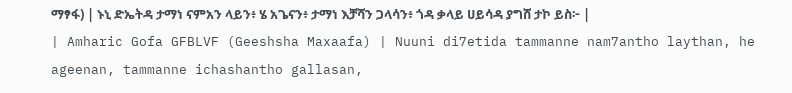ማፃፋ) | ኑኒ ድኤትዳ ታማነ ናምአን ላይን፥ ሄ አጌናን፥ ታማነ እቻሻን ጋላሳን፥ ጎዳ ቃላይ ሀይሳዳ ያግሸ ታኮ ይስ፦ |
| Amharic Gofa GFBLVF (Geeshsha Maxaafa) | Nuuni di7etida tammanne nam7antho laythan, he ageenan, tammanne ichashantho gallasan,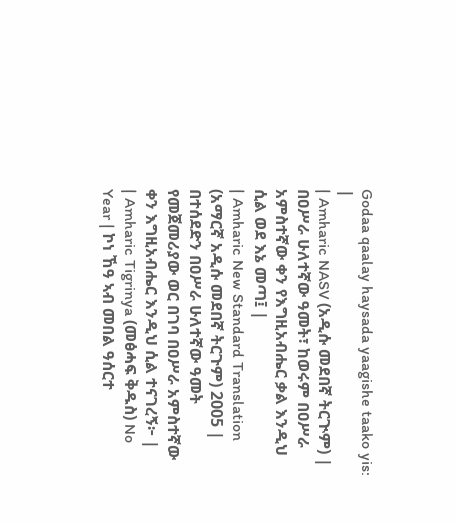Godaa qaalay haysada yaagishe taako yis: |
| Amharic NASV (አዲሱ መደበኛ ትርጒም) | በዐሥራ ሁለተኛው ዓመት፣ ከወሩም በዐሥራ አምስተኛው ቀን የእግዚአብሔር ቃል እንዲህ ሲል ወደ እኔ መጣ፤ |
| Amharic New Standard Translation (አማርኛ አዲሱ መደበኛ ትርጉም) 2005 | በተሰደድን በዐሥራ ሁለተኛው ዓመት የመጀመሪያው ወር በገባ በዐሥራ አምስተኛው ቀን እግዚአብሔር እንዲህ ሲል ተናገረኝ፦ |
| Amharic Tigrinya (መፅሓፍ ቅዱስ) No Year | ኮነ ኸዓ ኣብ መበል ዓሰርተ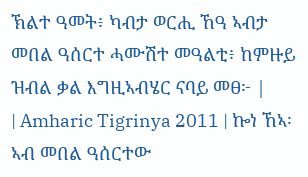ኽልተ ዓመት፥ ካብታ ወርሒ ኸዓ ኣብታ መበል ዓሰርተ ሓሙሽተ መዓልቲ፥ ከምዙይ ዝብል ቃል እግዚኣብሄር ናባይ መፀ፦ |
| Amharic Tigrinya 2011 | ኰነ ኸኣ፡ ኣብ መበል ዓሰርተው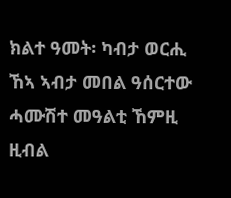ክልተ ዓመት፡ ካብታ ወርሒ ኸኣ ኣብታ መበል ዓሰርተው ሓሙሽተ መዓልቲ ኸምዚ ዚብል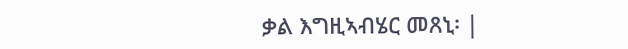ቃል እግዚኣብሄር መጸኒ፡ |